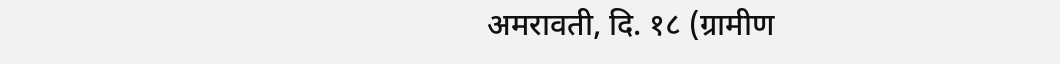अमरावती, दि. १८ (ग्रामीण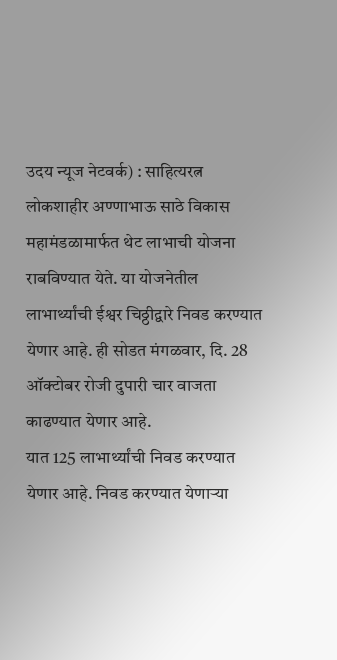उदय न्यूज नेटवर्क) : साहित्यरत्न लोकशाहीर अण्णाभाऊ साठे विकास महामंडळामार्फत थेट लाभाची योजना राबविण्यात येते. या योजनेतील लाभार्थ्यांची ईश्वर चिठ्ठीद्वारे निवड करण्यात येणार आहे. ही सोडत मंगळवार, दि. 28 ऑक्टोबर रोजी दुपारी चार वाजता काढण्यात येणार आहे.
यात 125 लाभार्थ्यांची निवड करण्यात येणार आहे. निवड करण्यात येणाऱ्या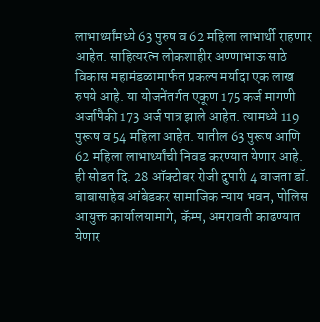लाभार्थ्यांमध्ये 63 पुरुष व 62 महिला लाभार्थी राहणार आहेत. साहित्यरत्न लोकशाहीर अण्णाभाऊ साठे विकास महामंडळामार्फत प्रकल्प मर्यादा एक लाख रुपये आहे. या योजनेंतर्गत एकूण 175 कर्ज मागणी अर्जापैकी 173 अर्ज पात्र झाले आहेत. त्यामध्ये 119 पुरूष व 54 महिला आहेत. यातील 63 पुरूष आणि 62 महिला लाभार्थ्यांची निवड करण्यात येणार आहे.
ही सोडत दि. 28 ऑक्टोबर रोजी दुपारी 4 वाजता डॉ. बाबासाहेब आंबेडकर सामाजिक न्याय भवन, पोलिस आयुक्त कार्यालयामागे, कॅम्प, अमरावती काढण्यात येणार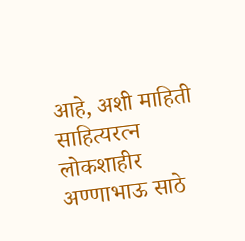आहे, अशी माहिती साहित्यरत्न लोकशाहीर अण्णाभाऊ साठे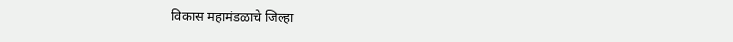विकास महामंडळाचे जिल्हा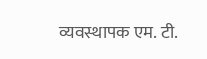व्यवस्थापक एम. टी.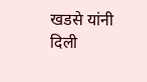खडसे यांनी दिली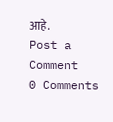आहे.
Post a Comment
0 Comments